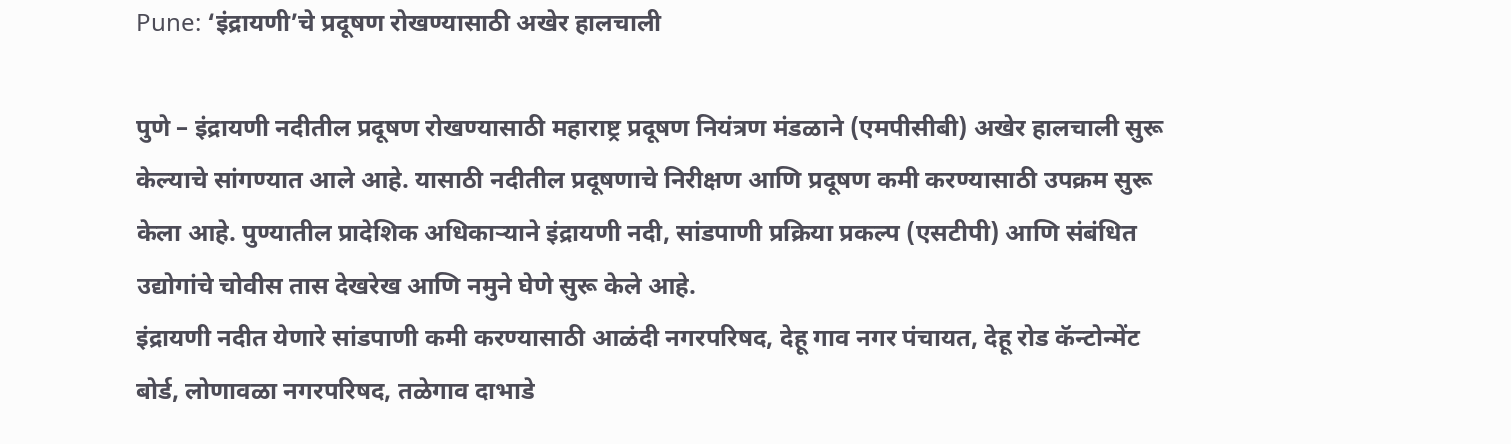Pune: ‘इंद्रायणी’चे प्रदूषण रोखण्यासाठी अखेर हालचाली

पुणे – इंद्रायणी नदीतील प्रदूषण रोखण्यासाठी महाराष्ट्र प्रदूषण नियंत्रण मंडळाने (एमपीसीबी) अखेर हालचाली सुरू केल्याचे सांगण्यात आले आहे. यासाठी नदीतील प्रदूषणाचे निरीक्षण आणि प्रदूषण कमी करण्यासाठी उपक्रम सुरू केला आहे. पुण्यातील प्रादेशिक अधिकाऱ्याने इंद्रायणी नदी, सांडपाणी प्रक्रिया प्रकल्प (एसटीपी) आणि संबंधित उद्योगांचे चोवीस तास देखरेख आणि नमुने घेणे सुरू केले आहे.
इंद्रायणी नदीत येणारे सांडपाणी कमी करण्यासाठी आळंदी नगरपरिषद, देहू गाव नगर पंचायत, देहू रोड कॅन्टोन्मेंट बोर्ड, लोणावळा नगरपरिषद, तळेगाव दाभाडे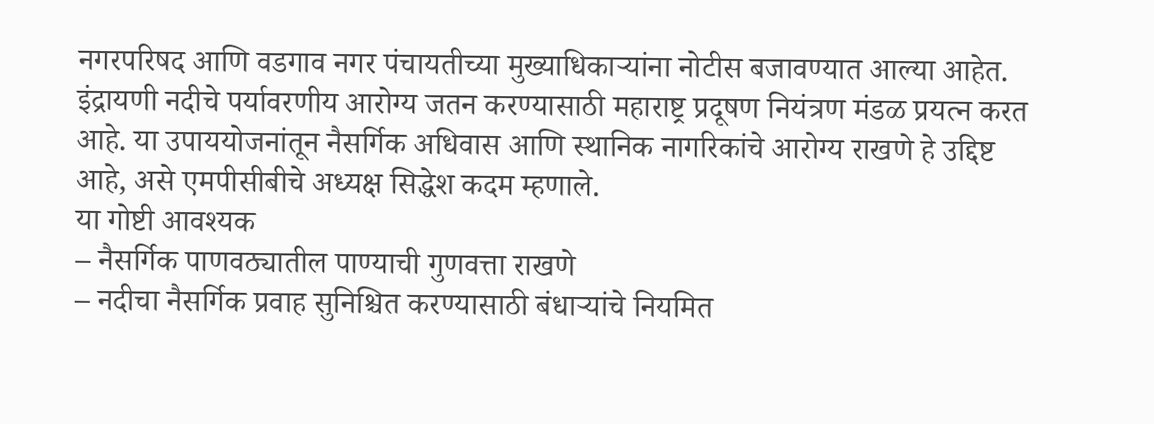नगरपरिषद आणि वडगाव नगर पंचायतीच्या मुख्याधिकाऱ्यांना नोटीस बजावण्यात आल्या आहेत.
इंद्रायणी नदीचे पर्यावरणीय आरोग्य जतन करण्यासाठी महाराष्ट्र प्रदूषण नियंत्रण मंडळ प्रयत्न करत आहे. या उपाययोजनांतून नैसर्गिक अधिवास आणि स्थानिक नागरिकांचे आरोग्य राखणे हे उद्दिष्ट आहे, असे एमपीसीबीचे अध्यक्ष सिद्धेश कदम म्हणाले.
या गोष्टी आवश्यक
– नैसर्गिक पाणवठ्यातील पाण्याची गुणवत्ता राखणे
– नदीचा नैसर्गिक प्रवाह सुनिश्चित करण्यासाठी बंधाऱ्यांचे नियमित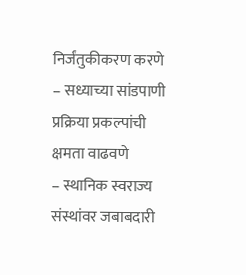निर्जंतुकीकरण करणे
– सध्याच्या सांडपाणी प्रक्रिया प्रकल्पांची क्षमता वाढवणे
– स्थानिक स्वराज्य संस्थांवर जबाबदारी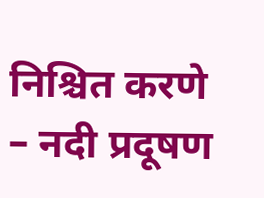निश्चित करणे
– नदी प्रदूषण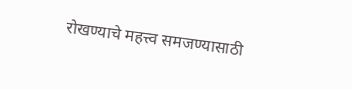रोखण्याचे महत्त्व समजण्यासाठी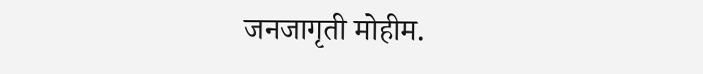जनजागृती मोहीम.